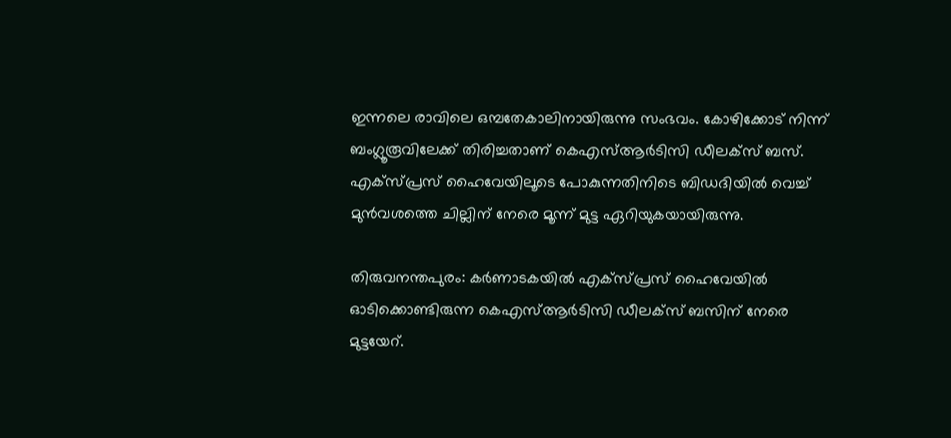ഇന്നലെ രാവിലെ ഒമ്പതേകാലിനായിരുന്നു സംഭവം. കോഴിക്കോട് നിന്ന് ബംഗ്ലൂരൂവിലേക്ക് തിരിച്ചതാണ് കെഎസ്ആര്‍ടിസി ഡീലക്സ് ബസ്. എക്സ്പ്രസ് ഹൈവേയിലൂടെ പോകുന്നതിനിടെ ബിഡദിയില്‍ വെച്ച് മുൻവശത്തെ ചില്ലിന് നേരെ മൂന്ന് മുട്ട ഏറിയുകയായിരുന്നു.

തിരുവനന്തപുരം: കര്‍ണാടകയില്‍ എക്സ്പ്രസ് ഹൈവേയിൽ ഓടിക്കൊണ്ടിരുന്ന കെഎസ്ആര്‍ടിസി ഡീലക്സ് ബസിന് നേരെ മുട്ടയേറ്.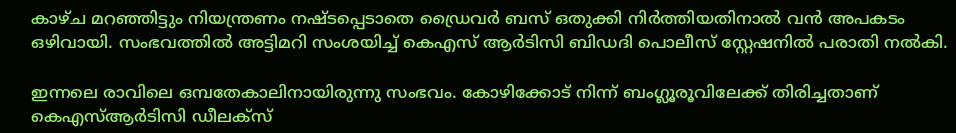കാഴ്ച മറഞ്ഞിട്ടും നിയന്ത്രണം നഷ്ടപ്പെടാതെ ഡ്രൈവര്‍ ബസ് ഒതുക്കി നിര്‍ത്തിയതിനാൽ വൻ അപകടം ഒഴിവായി. സംഭവത്തില്‍ അട്ടിമറി സംശയിച്ച് കെഎസ് ആര്‍ടിസി ബിഡദി പൊലീസ് സ്റ്റേഷനിൽ പരാതി നല്‍കി.

ഇന്നലെ രാവിലെ ഒമ്പതേകാലിനായിരുന്നു സംഭവം. കോഴിക്കോട് നിന്ന് ബംഗ്ലൂരൂവിലേക്ക് തിരിച്ചതാണ് കെഎസ്ആര്‍ടിസി ഡീലക്സ്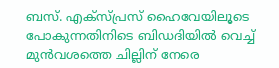ബസ്. എക്സ്പ്രസ് ഹൈവേയിലൂടെ പോകുന്നതിനിടെ ബിഡദിയില്‍ വെച്ച് മുൻവശത്തെ ചില്ലിന് നേരെ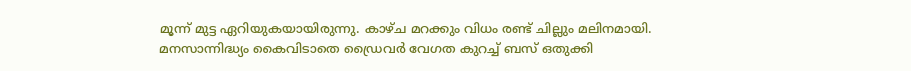മൂന്ന് മുട്ട ഏറിയുകയായിരുന്നു. കാഴ്ച മറക്കും വിധം രണ്ട് ചില്ലും മലിനമായി. മനസാന്നിദ്ധ്യം കൈവിടാതെ ഡ്രൈവര്‍ വേഗത കുറച്ച് ബസ് ഒതുക്കി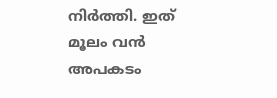നിര്‍ത്തി. ഇത് മൂലം വൻ അപകടം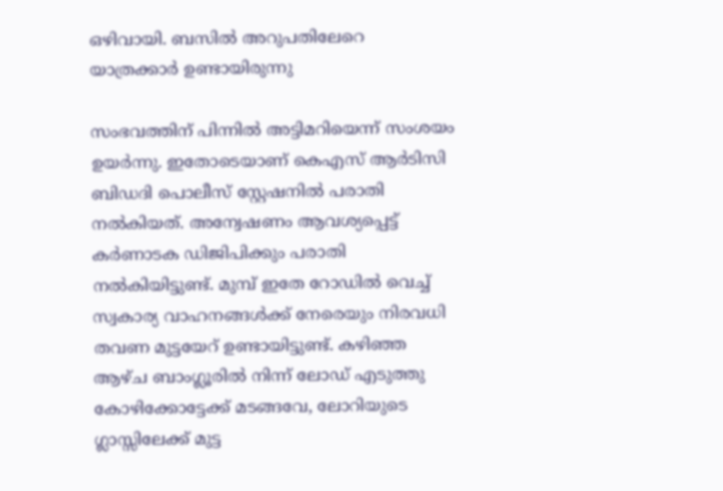ഒഴിവായി. ബസിൽ അറുപതിലേറെ യാത്രക്കാർ ഉണ്ടായിരുന്നു

സംഭവത്തിന് പിന്നിൽ അട്ടിമറിയെന്ന് സംശയം ഉയര്‍ന്നു. ഇതോടെയാണ് കെഎസ് ആര്‍ടിസി ബിഡദി പൊലീസ് സ്റ്റേഷനിൽ പരാതി നല്‍കിയത്. അന്വേഷണം ആവശ്യപ്പെട്ട് കർണാടക ഡിജിപിക്കും പരാതി നൽകിയിട്ടുണ്ട്. മുമ്പ് ഇതേ റോഡില്‍ വെച്ച് സ്വകാര്യ വാഹനങ്ങള്‍ക്ക് നേരെയും നിരവധി തവണ മുട്ടയേറ് ഉണ്ടായിട്ടുണ്ട്. കഴിഞ്ഞ ആഴ്ച ബാംഗ്ലൂരിൽ നിന്ന് ലോഡ് എടുത്തു കോഴിക്കോട്ടേക്ക് മടങ്ങവേ, ലോറിയുടെ ഗ്ലാസ്സിലേക്ക് മുട്ട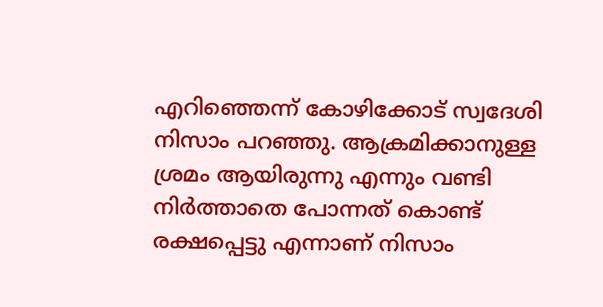എറിഞ്ഞെന്ന് കോഴിക്കോട് സ്വദേശി നിസാം പറഞ്ഞു. ആക്രമിക്കാനുള്ള ശ്രമം ആയിരുന്നു എന്നും വണ്ടി നിർത്താതെ പോന്നത് കൊണ്ട് രക്ഷപ്പെട്ടു എന്നാണ് നിസാം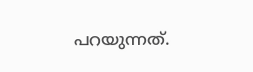പറയുന്നത്.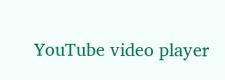YouTube video player